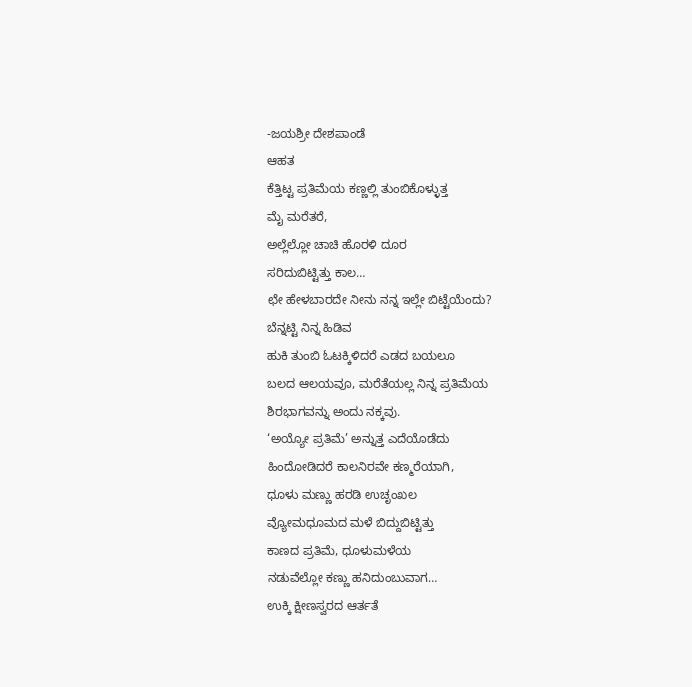-ಜಯಶ್ರೀ ದೇಶಪಾಂಡೆ
ಆಹತ
ಕೆತ್ತಿಟ್ಟ ಪ್ರತಿಮೆಯ ಕಣ್ಣಲ್ಲಿ ತುಂಬಿಕೊಳ್ಳುತ್ತ
ಮೈ ಮರೆತರೆ,
ಅಲ್ಲೆಲ್ಲೋ ಚಾಚಿ ಹೊರಳಿ ದೂರ
ಸರಿದುಬಿಟ್ಟಿತ್ತು ಕಾಲ…
ಛೇ ಹೇಳಬಾರದೇ ನೀನು ನನ್ನ ಇಲ್ಲೇ ಬಿಟ್ಟೆಯೆಂದು?
ಬೆನ್ನಟ್ಟಿ ನಿನ್ನ ಹಿಡಿವ
ಹುಕಿ ತುಂಬಿ ಓಟಕ್ಕಿಳಿದರೆ ಎಡದ ಬಯಲೂ
ಬಲದ ಆಲಯವೂ, ಮರೆತೆಯಲ್ಲ ನಿನ್ನ ಪ್ರತಿಮೆಯ
ಶಿರಭಾಗವನ್ನು ಅಂದು ನಕ್ಕವು.
‘ಅಯ್ಯೋ ಪ್ರತಿಮೆ’ ಅನ್ನುತ್ತ ಎದೆಯೊಡೆದು
ಹಿಂದೋಡಿದರೆ ಕಾಲನಿರವೇ ಕಣ್ಮರೆಯಾಗಿ,
ಧೂಳು ಮಣ್ಣು ಹರಡಿ ಉಚೃಂಖಲ
ವ್ಯೋಮಧೂಮದ ಮಳೆ ಬಿದ್ದುಬಿಟ್ಟಿತ್ತು
ಕಾಣದ ಪ್ರತಿಮೆ, ಧೂಳುಮಳೆಯ
ನಡುವೆಲ್ಲೋ ಕಣ್ಣು ಹನಿದುಂಬುವಾಗ…
ಉಕ್ಕಿ ಕ್ಷೀಣಸ್ವರದ ಆರ್ತತೆ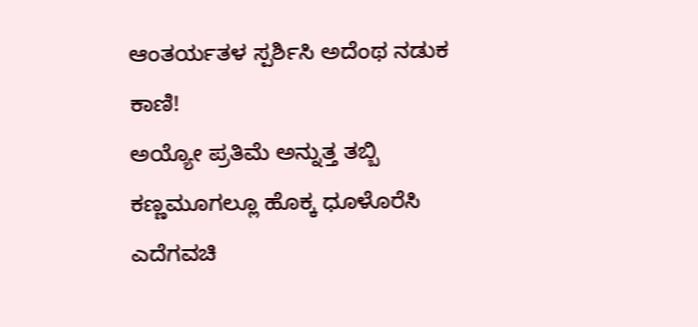ಆಂತರ್ಯತಳ ಸ್ಪರ್ಶಿಸಿ ಅದೆಂಥ ನಡುಕ ಕಾಣಿ!
ಅಯ್ಯೋ ಪ್ರತಿಮೆ ಅನ್ನುತ್ತ ತಬ್ಬಿ
ಕಣ್ಣಮೂಗಲ್ಲೂ ಹೊಕ್ಕ ಧೂಳೊರೆಸಿ
ಎದೆಗವಚಿ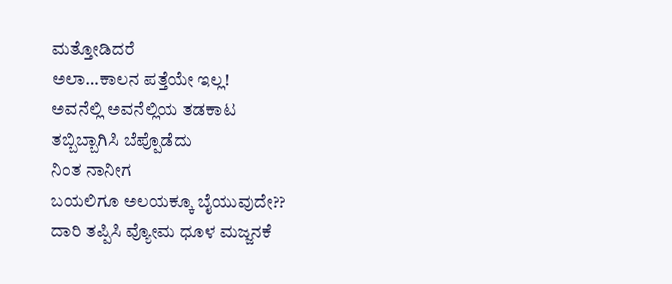ಮತ್ತೋಡಿದರೆ
ಅಲಾ…ಕಾಲನ ಪತ್ತೆಯೇ ಇಲ್ಲ!
ಅವನೆಲ್ಲಿ ಅವನೆಲ್ಲಿಯ ತಡಕಾಟ
ತಬ್ಬಿಬ್ಬಾಗಿಸಿ ಬೆಪ್ಪೊಡೆದು
ನಿಂತ ನಾನೀಗ
ಬಯಲಿಗೂ ಅಲಯಕ್ಕೂ ಬೈಯುವುದೇ??
ದಾರಿ ತಪ್ಪಿಸಿ ವ್ಯೋಮ ಧೂಳ ಮಜ್ಜನಕೆ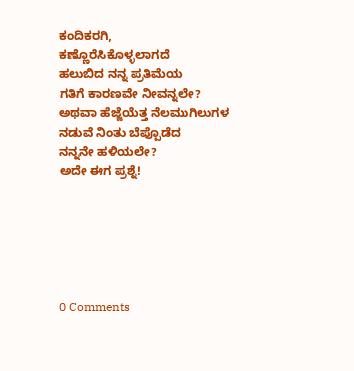ಕಂದಿಕರಗಿ,
ಕಣ್ಣೊರೆಸಿಕೊಳ್ಳಲಾಗದೆ
ಹಲುಬಿದ ನನ್ನ ಪ್ರತಿಮೆಯ
ಗತಿಗೆ ಕಾರಣವೇ ನೀವನ್ನಲೇ?
ಅಥವಾ ಹೆಜ್ಜೆಯೆತ್ತ ನೆಲಮುಗಿಲುಗಳ
ನಡುವೆ ನಿಂತು ಬೆಪ್ಪೊಡೆದ
ನನ್ನನೇ ಹಳಿಯಲೇ?
ಅದೇ ಈಗ ಪ್ರಶ್ನೆ!






0 Comments